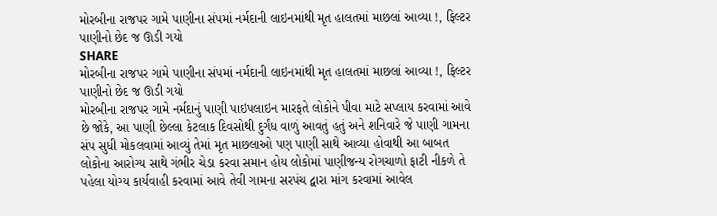મોરબીના રાજપર ગામે પાણીના સંપમાં નર્મદાની લાઇનમાંથી મૃત હાલતમાં માછલાં આવ્યા !, ફિલ્ટર પાણીનો છેદ જ ઊડી ગયો
SHARE
મોરબીના રાજપર ગામે પાણીના સંપમાં નર્મદાની લાઇનમાંથી મૃત હાલતમાં માછલાં આવ્યા !, ફિલ્ટર પાણીનો છેદ જ ઊડી ગયો
મોરબીના રાજપર ગામે નર્મદાનું પાણી પાઇપલાઇન મારફતે લોકોને પીવા માટે સપ્લાય કરવામાં આવે છે જોકે, આ પાણી છેલ્લા કેટલાક દિવસોથી દુર્ગંધ વાળું આવતું હતું અને શનિવારે જે પાણી ગામના સંપ સુધી મોકલવામાં આવ્યું તેમાં મૃત માછલાઓ પણ પાણી સાથે આવ્યા હોવાથી આ બાબત લોકોના આરોગ્ય સાથે ગંભીર ચેડા કરવા સમાન હોય લોકોમાં પાણીજન્ય રોગચાળો ફાટી નીકળે તે પહેલા યોગ્ય કાર્યવાહી કરવામાં આવે તેવી ગામના સરપંચ દ્વારા માંગ કરવામાં આવેલ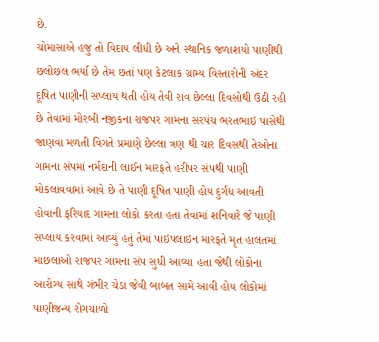છે.
ચોમાસાએ હજુ તો વિદાય લીધી છે અને સ્થાનિક જળાશયો પાણીથી છલોછલ ભર્યા છે તેમ છતાં પણ કેટલાક ગ્રામ્ય વિસ્તારોની અંદર દૂષિત પાણીની સપ્લાય થતી હોય તેવી રાવ છેલ્લા દિવસોથી ઉઠી રહી છે તેવામાં મોરબી નજીકના રાજપર ગામના સરપંચ ભરતભાઇ પાસેથી જાણવા મળતી વિગતે પ્રમાણે છેલ્લા ત્રણ થી ચાર દિવસથી તેઓના ગામના સંપમાં નર્મદાની લાઈન મારફતે હરીપર સંપથી પાણી મોકલાવવામાં આવે છે તે પાણી દૂષિત પાણી હોય દુર્ગંધ આવતી હોવાની ફરિયાદ ગામના લોકો કરતા હતા તેવામાં શનિવારે જે પાણી સપ્લાય કરવામાં આવ્યું હતું તેમાં પાઇપલાઇન મારફતે મૃત હાલતમાં માછલાઓ રાજપર ગામના સંપ સુધી આવ્યા હતા જેથી લોકોના આરોગ્ય સાથે ગંભીર ચેડા જેવી બાબત સામે આવી હોય લોકોમાં પાણીજન્ય રોગચાળો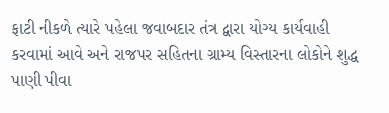ફાટી નીકળે ત્યારે પહેલા જવાબદાર તંત્ર દ્વારા યોગ્ય કાર્યવાહી કરવામાં આવે અને રાજપર સહિતના ગ્રામ્ય વિસ્તારના લોકોને શુદ્ધ પાણી પીવા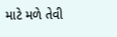માટે મળે તેવી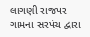લાગણી રાજપર ગામના સરપંચ દ્વારા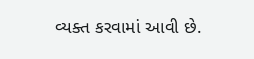વ્યક્ત કરવામાં આવી છે.